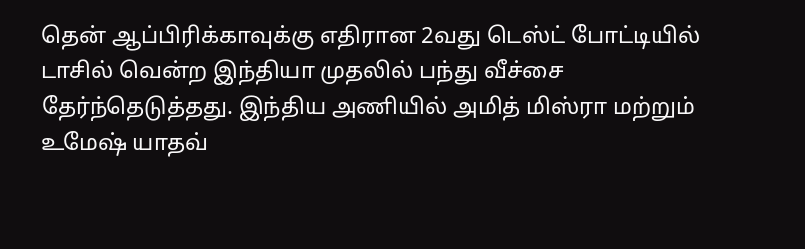தென் ஆப்பிரிக்காவுக்கு எதிரான 2வது டெஸ்ட் போட்டியில் டாசில் வென்ற இந்தியா முதலில் பந்து வீச்சை தேர்ந்தெடுத்தது. இந்திய அணியில் அமித் மிஸ்ரா மற்றும் உமேஷ் யாதவ்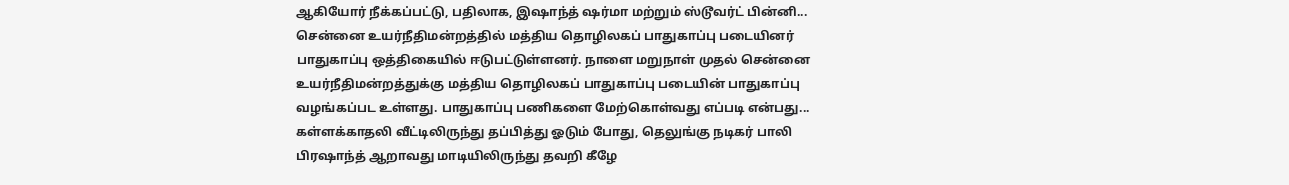ஆகியோர் நீக்கப்பட்டு, பதிலாக, இஷாந்த் ஷர்மா மற்றும் ஸ்டூவர்ட் பின்னி...
சென்னை உயர்நீதிமன்றத்தில் மத்திய தொழிலகப் பாதுகாப்பு படையினர் பாதுகாப்பு ஒத்திகையில் ஈடுபட்டுள்ளனர். நாளை மறுநாள் முதல் சென்னை உயர்நீதிமன்றத்துக்கு மத்திய தொழிலகப் பாதுகாப்பு படையின் பாதுகாப்பு வழங்கப்பட உள்ளது. பாதுகாப்பு பணிகளை மேற்கொள்வது எப்படி என்பது...
கள்ளக்காதலி வீட்டிலிருந்து தப்பித்து ஓடும் போது, தெலுங்கு நடிகர் பாலி பிரஷாந்த் ஆறாவது மாடியிலிருந்து தவறி கீழே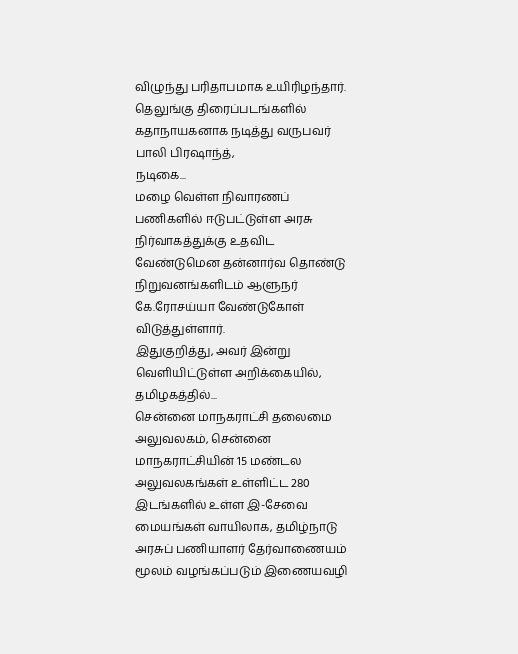விழுந்து பரிதாபமாக உயிரிழந்தார்.
தெலுங்கு திரைப்படங்களில் கதாநாயகனாக நடித்து வருபவர் பாலி பிரஷாந்த்,
நடிகை...
மழை வெள்ள நிவாரணப் பணிகளில் ஈடுபட்டுள்ள அரசு நிர்வாகத்துக்கு உதவிட வேண்டுமென தன்னார்வ தொண்டு நிறுவனங்களிடம் ஆளுநர் கே.ரோசய்யா வேண்டுகோள் விடுத்துள்ளார்.
இதுகுறித்து, அவர் இன்று வெளியிட்டுள்ள அறிக்கையில்,
தமிழகத்தில்...
சென்னை மாநகராட்சி தலைமை அலுவலகம், சென்னை மாநகராட்சியின் 15 மண்டல அலுவலகங்கள் உள்ளிட்ட 280 இடங்களில் உள்ள இ-சேவை மையங்கள் வாயிலாக, தமிழ்நாடு அரசுப் பணியாளர் தேர்வாணையம் மூலம் வழங்கப்படும் இணையவழி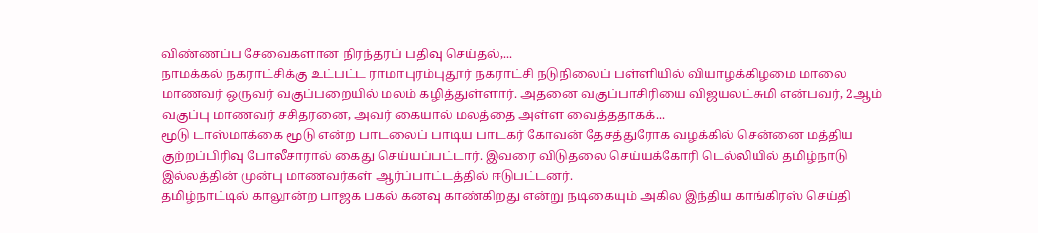விண்ணப்ப சேவைகளான நிரந்தரப் பதிவு செய்தல்,...
நாமக்கல் நகராட்சிக்கு உட்பட்ட ராமாபுரம்புதூர் நகராட்சி நடுநிலைப் பள்ளியில் வியாழக்கிழமை மாலை மாணவர் ஒருவர் வகுப்பறையில் மலம் கழித்துள்ளார். அதனை வகுப்பாசிரியை விஜயலட்சுமி என்பவர், 2ஆம் வகுப்பு மாணவர் சசிதரனை, அவர் கையால் மலத்தை அள்ள வைத்ததாகக்...
மூடு டாஸ்மாக்கை மூடு என்ற பாடலைப் பாடிய பாடகர் கோவன் தேசத்துரோக வழக்கில் சென்னை மத்திய குற்றப்பிரிவு போலீசாரால் கைது செய்யப்பட்டார். இவரை விடுதலை செய்யக்கோரி டெல்லியில் தமிழ்நாடு இல்லத்தின் முன்பு மாணவர்கள் ஆர்ப்பாட்டத்தில் ஈடுபட்டனர்.
தமிழ்நாட்டில் காலூன்ற பாஜக பகல் கனவு காண்கிறது என்று நடிகையும் அகில இந்திய காங்கிரஸ் செய்தி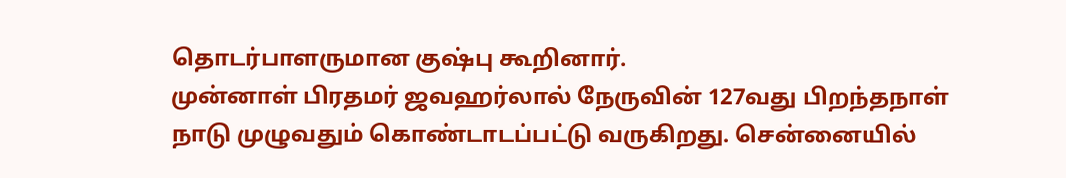தொடர்பாளருமான குஷ்பு கூறினார்.
முன்னாள் பிரதமர் ஜவஹர்லால் நேருவின் 127வது பிறந்தநாள் நாடு முழுவதும் கொண்டாடப்பட்டு வருகிறது. சென்னையில்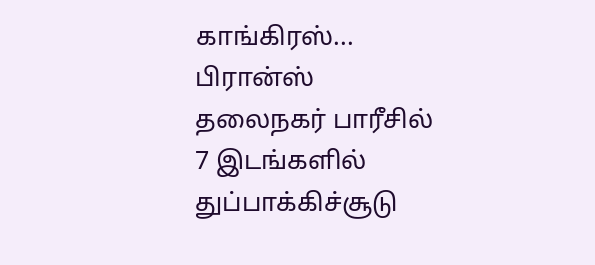காங்கிரஸ்...
பிரான்ஸ் தலைநகர் பாரீசில் 7 இடங்களில் துப்பாக்கிச்சூடு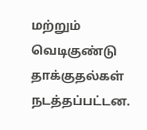மற்றும் வெடிகுண்டு தாக்குதல்கள் நடத்தப்பட்டன.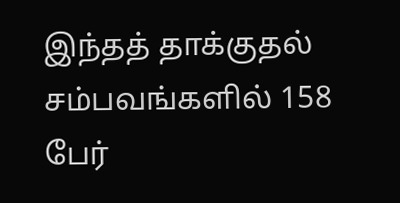இந்தத் தாக்குதல் சம்பவங்களில் 158 பேர்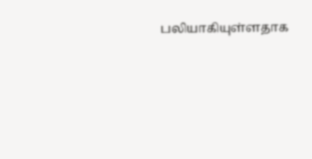பலியாகியுள்ளதாக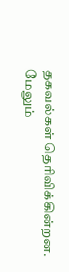தகவல்கள் தெரிவிக்கின்றன. மேலும்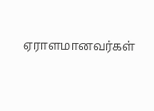ஏராளமானவர்கள்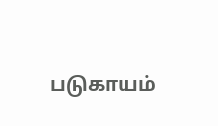படுகாயம்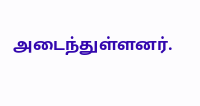அடைந்துள்ளனர்.